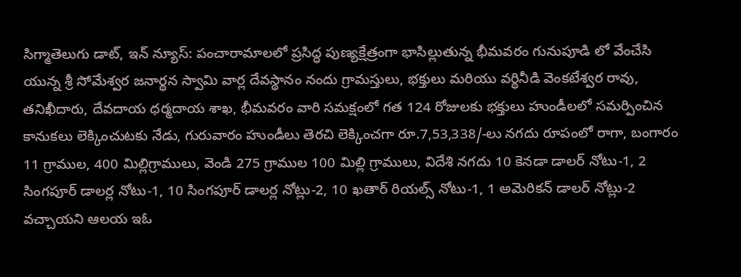సిగ్మాతెలుగు డాట్, ఇన్ న్యూస్: పంచారామాలలో ప్రసిద్ధ పుణ్యక్షేత్రంగా భాసిల్లుతున్న భీమవరం గునుపూడి లో వేంచేసి యున్న శ్రీ సోమేశ్వర జనార్థన స్వామి వార్ల దేవస్థానం నందు గ్రామస్తులు, భక్తులు మరియు వర్థినీడి వెంకటేశ్వర రావు, తనిఖీదారు, దేవదాయ ధర్మదాయ శాఖ, భీమవరం వారి సమక్షంలో గత 124 రోజులకు భక్తులు హుండీలలో సమర్పించిన కానుకలు లెక్కించుటకు నేడు, గురువారం హుండీలు తెరచి లెక్కించగా రూ.7,53,338/-లు నగదు రూపంలో రాగా, బంగారం 11 గ్రాముల, 400 మిల్లిగ్రాములు, వెండి 275 గ్రాముల 100 మిల్లి గ్రాములు, విదేశి నగదు 10 కెనడా డాలర్ నోటు-1, 2 సింగపూర్ డాలర్ల నోటు-1, 10 సింగపూర్ డాలర్ల నోట్లు-2, 10 ఖతార్ రియల్స్ నోటు-1, 1 అమెరికన్ డాలర్ నోట్లు-2 వచ్చాయని ఆలయ ఇఓ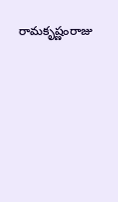రామకృష్ణంరాజు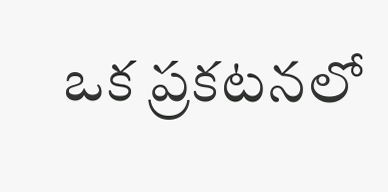ఒక ప్రకటనలో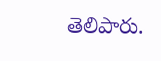తెలిపారు.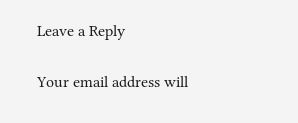Leave a Reply

Your email address will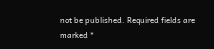not be published. Required fields are marked *